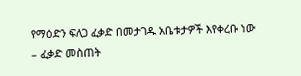የማዕድን ፍለጋ ፈቃድ በመታገዱ አቤቱታዎች እየቀረቡ ነው
– ፈቃድ መስጠት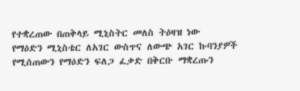የተቋረጠው በጠቅላይ ሚኒስትር መለስ ትዕዛዝ ነው
የማዕድን ሚኒስቴር ለአገር ውስጥና ለውጭ አገር ኩባንያዎች የሚሰጠውን የማዕድን ፍለጋ ፈቃድ በቅርቡ ማቋረጡን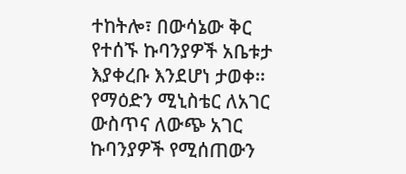ተከትሎ፣ በውሳኔው ቅር የተሰኙ ኩባንያዎች አቤቱታ እያቀረቡ እንደሆነ ታወቀ፡፡
የማዕድን ሚኒስቴር ለአገር ውስጥና ለውጭ አገር ኩባንያዎች የሚሰጠውን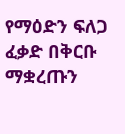የማዕድን ፍለጋ ፈቃድ በቅርቡ ማቋረጡን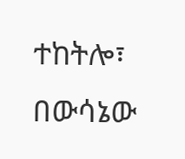ተከትሎ፣ በውሳኔው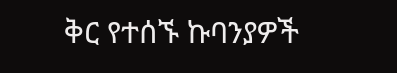ቅር የተሰኙ ኩባንያዎች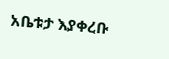አቤቱታ እያቀረቡ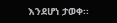እንደሆነ ታወቀ፡፡